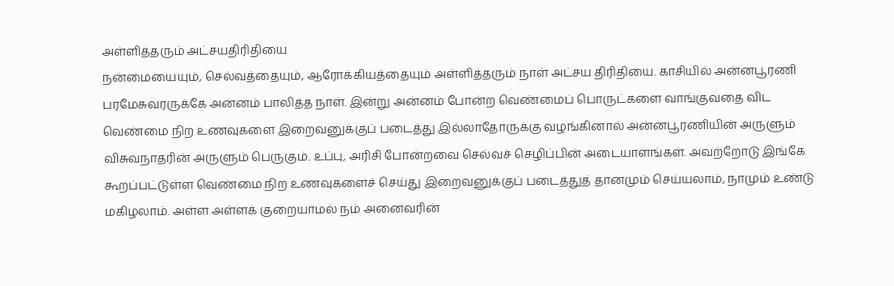அள்ளித்தரும் அட்சயதிரிதியை
நன்மையையும், செல்வத்தையும், ஆரோக்கியத்தையும் அள்ளித்தரும் நாள் அட்சய திரிதியை. காசியில் அன்னபூரணி பரமேசுவரருக்கே அன்னம் பாலித்த நாள். இன்று அன்னம் போன்ற வெண்மைப் பொருட்களை வாங்குவதை விட வெண்மை நிற உணவுகளை இறைவனுக்குப் படைத்து இல்லாதோருக்கு வழங்கினால் அன்னபூரணியின் அருளும் விசுவநாதரின் அருளும் பெருகும். உப்பு, அரிசி போன்றவை செல்வச் செழிப்பின் அடையாளங்கள். அவற்றோடு இங்கே கூறப்பட்டுள்ள வெண்மை நிற உணவுகளைச் செய்து இறைவனுக்குப் படைத்துத் தானமும் செய்யலாம், நாமும் உண்டு மகிழலாம். அள்ள அள்ளக் குறையாமல் நம் அனைவரின்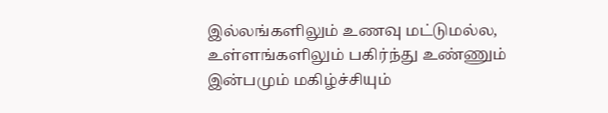இல்லங்களிலும் உணவு மட்டுமல்ல, உள்ளங்களிலும் பகிர்ந்து உண்ணும் இன்பமும் மகிழ்ச்சியும்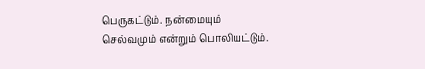பெருகட்டும். நன்மையும் செல்வமும் என்றும் பொலியட்டும்.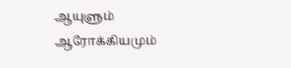ஆயுளும் ஆரோக்கியமும்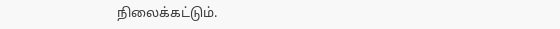நிலைக்கட்டும்.